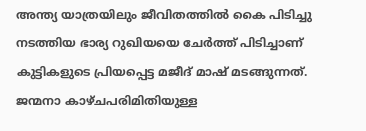അന്ത്യ യാത്രയിലും ജീവിതത്തിൽ കൈ പിടിച്ചു നടത്തിയ ഭാര്യ റുഖിയയെ ചേർത്ത് പിടിച്ചാണ് കുട്ടികളുടെ പ്രിയപ്പെട്ട മജീദ് മാഷ് മടങ്ങുന്നത്. ജന്മനാ കാഴ്ചപരിമിതിയുള്ള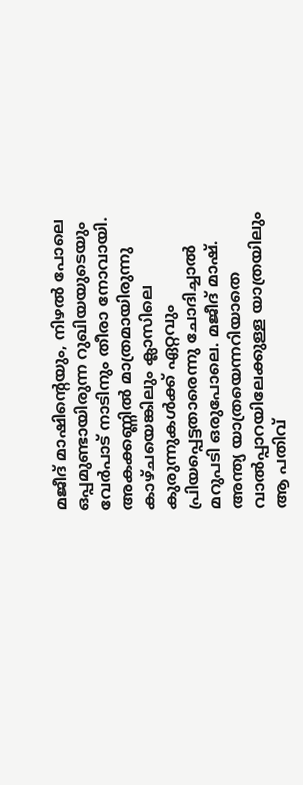മജീദ് മാഷിന്റെയും, നിഴൽ പോലെ ഒപ്പമുണ്ടായിരുന്ന റുഖിയയുടെയും വേർപാട് നാടിനും തീരാ നോവായി. അകക്കണ്ണിൽ മാത്രമായിരുന്നു കാഴ്ചയെങ്കിലും ക്ലാസിലെ കുരുന്നുകൾക്ക് ഏറ്റവും പ്രിയപ്പെട്ടതാരെന്നു ചോദിച്ചാൽ മറുപടി ഒരുപോലെ. മജീദ് മാഷ്.
അന്ത്യ യാത്രയെന്നറിയാതെ വാൽപ്പാറയിലേക്കുള്ള യാത്രയിലും ആ പതിവ്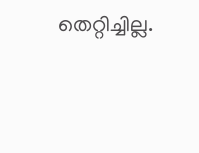തെറ്റിച്ചില്ല.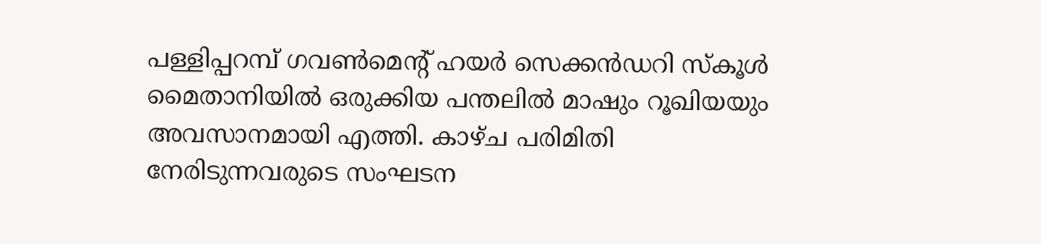പള്ളിപ്പറമ്പ് ഗവൺമെന്റ് ഹയർ സെക്കൻഡറി സ്കൂൾ മൈതാനിയിൽ ഒരുക്കിയ പന്തലിൽ മാഷും റൂഖിയയും അവസാനമായി എത്തി. കാഴ്ച പരിമിതി നേരിടുന്നവരുടെ സംഘടന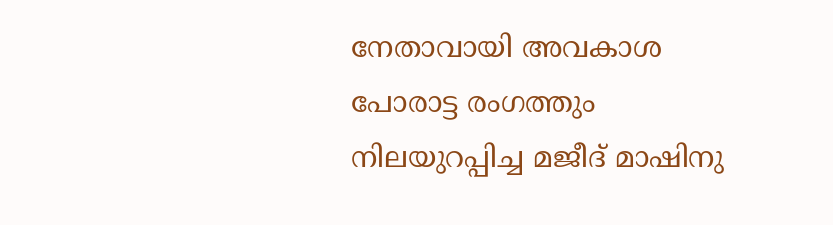നേതാവായി അവകാശ പോരാട്ട രംഗത്തും നിലയുറപ്പിച്ച മജീദ് മാഷിനു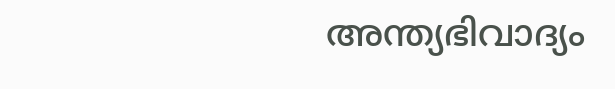അന്ത്യഭിവാദ്യം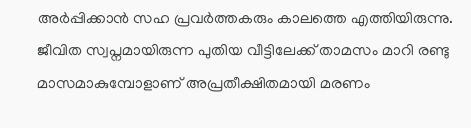അർപ്പിക്കാൻ സഹ പ്രവർത്തകരും കാലത്തെ എത്തിയിരുന്നു. ജീവിത സ്വപ്നമായിരുന്ന പുതിയ വീട്ടിലേക്ക് താമസം മാറി രണ്ടു മാസമാകുമ്പോളാണ് അപ്രതീക്ഷിതമായി മരണം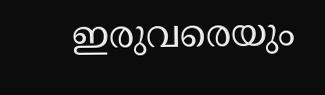ഇരുവരെയും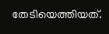തേടിയെത്തിയത്.